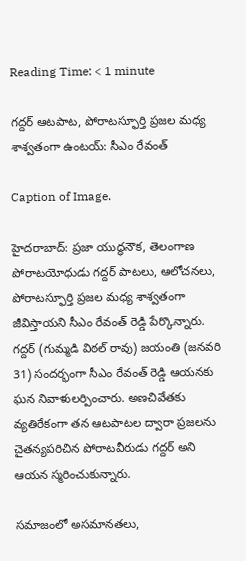Reading Time: < 1 minute

గద్దర్ ఆటపాట, పోరాటస్ఫూర్తి ప్రజల మధ్య శాశ్వతంగా ఉంటయ్: సీఎం రేవంత్

Caption of Image.

హైదరాబాద్: ప్రజా యుద్ధనౌక, తెలంగాణ పోరాటయోధుడు గద్దర్ పాటలు, ఆలోచనలు, పోరాటస్ఫూర్తి ప్రజల మధ్య శాశ్వతంగా జీవిస్తాయని సీఎం రేవంత్ రెడ్డి పేర్కొన్నారు. గద్దర్ (గుమ్మడి విఠల్ రావు) జయంతి (జనవరి 31) సందర్భంగా సీఎం రేవంత్ రెడ్డి ఆయనకు ఘన నివాళులర్పించారు. అణచివేతకు వ్యతిరేకంగా తన ఆటపాటల ద్వారా ప్రజలను చైతన్యపరిచిన పోరాటవీరుడు గద్దర్ అని ఆయన స్మరించుకున్నారు.

సమాజంలో అసమానతలు,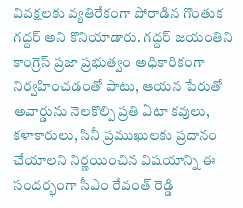వివక్షలకు వ్యతిరేకంగా పోరాడిన గొంతుక గద్దర్ అని కొనియాడారు. గద్దర్ జయంతిని కాంగ్రెస్ ప్రజా ప్రభుత్వం అధికారికంగా నిర్వహించడంతో పాటు, ఆయన పేరుతో అవార్డును నెలకొల్పి ప్రతి ఏటా కవులు, కళాకారులు, సినీ ప్రముఖులకు ప్రదానం చేయాలని నిర్ణయించిన విషయాన్ని ఈ సందర్భంగా సీఎం రేవంత్ రెడ్డి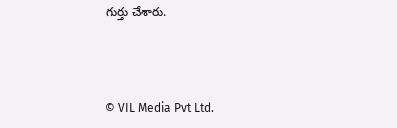గుర్తు చేశారు.



© VIL Media Pvt Ltd.